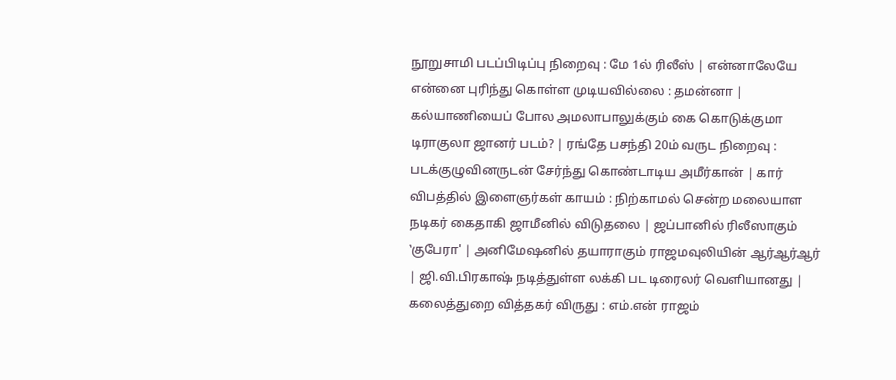நூறுசாமி படப்பிடிப்பு நிறைவு : மே 1ல் ரிலீஸ் | என்னாலேயே என்னை புரிந்து கொள்ள முடியவில்லை : தமன்னா | கல்யாணியைப் போல அமலாபாலுக்கும் கை கொடுக்குமா டிராகுலா ஜானர் படம்? | ரங்தே பசந்தி 20ம் வருட நிறைவு : படக்குழுவினருடன் சேர்ந்து கொண்டாடிய அமீர்கான் | கார் விபத்தில் இளைஞர்கள் காயம் : நிற்காமல் சென்ற மலையாள நடிகர் கைதாகி ஜாமீனில் விடுதலை | ஜப்பானில் ரிலீஸாகும் ‛குபேரா' | அனிமேஷனில் தயாராகும் ராஜமவுலியின் ஆர்ஆர்ஆர் | ஜி.வி.பிரகாஷ் நடித்துள்ள லக்கி பட டிரைலர் வெளியானது | கலைத்துறை வித்தகர் விருது : எம்.என் ராஜம்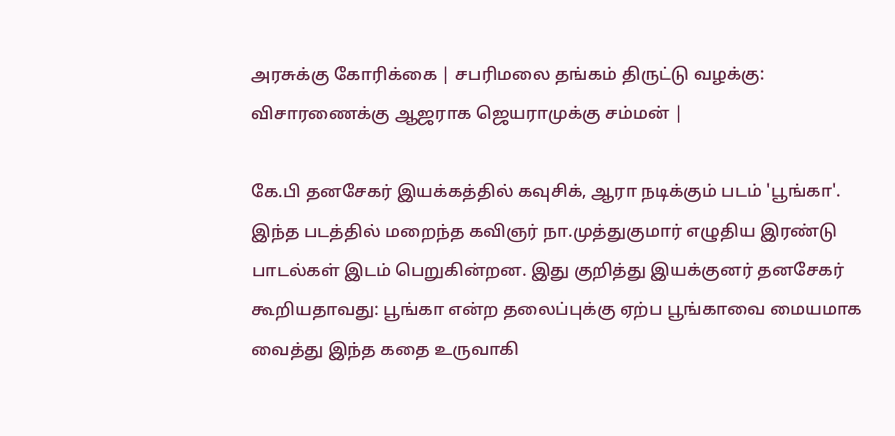அரசுக்கு கோரிக்கை | சபரிமலை தங்கம் திருட்டு வழக்கு: விசாரணைக்கு ஆஜராக ஜெயராமுக்கு சம்மன் |

கே.பி தனசேகர் இயக்கத்தில் கவுசிக், ஆரா நடிக்கும் படம் 'பூங்கா'. இந்த படத்தில் மறைந்த கவிஞர் நா.முத்துகுமார் எழுதிய இரண்டு பாடல்கள் இடம் பெறுகின்றன. இது குறித்து இயக்குனர் தனசேகர் கூறியதாவது: பூங்கா என்ற தலைப்புக்கு ஏற்ப பூங்காவை மையமாக வைத்து இந்த கதை உருவாகி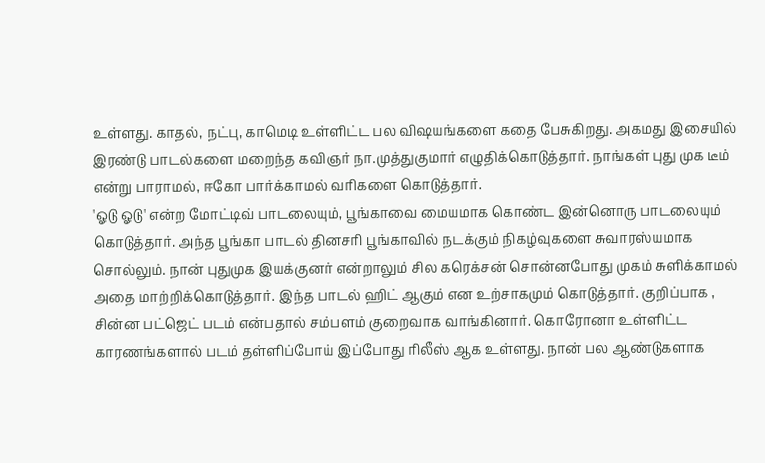உள்ளது. காதல், நட்பு, காமெடி உள்ளிட்ட பல விஷயங்களை கதை பேசுகிறது. அகமது இசையில் இரண்டு பாடல்களை மறைந்த கவிஞர் நா.முத்துகுமார் எழுதிக்கொடுத்தார். நாங்கள் புது முக டீம் என்று பாராமல், ஈகோ பார்க்காமல் வரிகளை கொடுத்தார்.
'ஓடு ஓடு' என்ற மோட்டிவ் பாடலையும், பூங்காவை மையமாக கொண்ட இன்னொரு பாடலையும் கொடுத்தார். அந்த பூங்கா பாடல் தினசரி பூங்காவில் நடக்கும் நிகழ்வுகளை சுவாரஸ்யமாக சொல்லும். நான் புதுமுக இயக்குனர் என்றாலும் சில கரெக்சன் சொன்னபோது முகம் சுளிக்காமல் அதை மாற்றிக்கொடுத்தார். இந்த பாடல் ஹிட் ஆகும் என உற்சாகமும் கொடுத்தார். குறிப்பாக , சின்ன பட்ஜெட் படம் என்பதால் சம்பளம் குறைவாக வாங்கினார். கொரோனா உள்ளிட்ட காரணங்களால் படம் தள்ளிப்போய் இப்போது ரிலீஸ் ஆக உள்ளது. நான் பல ஆண்டுகளாக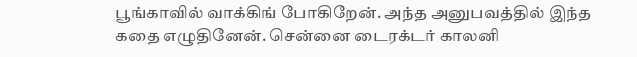பூங்காவில் வாக்கிங் போகிறேன். அந்த அனுபவத்தில் இந்த கதை எழுதினேன். சென்னை டைரக்டர் காலனி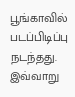பூங்காவில் படப்பிடிப்பு நடந்தது. இவ்வாறு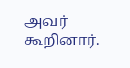அவர் கூறினார்.